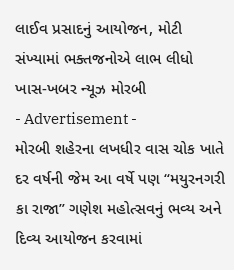લાઈવ પ્રસાદનું આયોજન, મોટી સંખ્યામાં ભક્તજનોએ લાભ લીધો
ખાસ-ખબર ન્યૂઝ મોરબી
- Advertisement -
મોરબી શહેરના લખધીર વાસ ચોક ખાતે દર વર્ષની જેમ આ વર્ષે પણ “મયુરનગરી કા રાજા” ગણેશ મહોત્સવનું ભવ્ય અને દિવ્ય આયોજન કરવામાં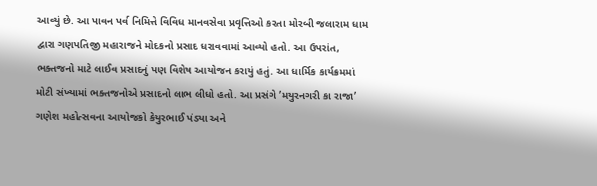આવ્યું છે. આ પાવન પર્વ નિમિત્તે વિવિધ માનવસેવા પ્રવૃત્તિઓ કરતા મોરબી જલારામ ધામ દ્વારા ગણપતિજી મહારાજને મોદકનો પ્રસાદ ધરાવવામાં આવ્યો હતો. આ ઉપરાંત, ભક્તજનો માટે લાઈવ પ્રસાદનું પણ વિશેષ આયોજન કરાયું હતું. આ ધાર્મિક કાર્યક્રમમાં મોટી સંખ્યામાં ભક્તજનોએ પ્રસાદનો લાભ લીધો હતો. આ પ્રસંગે ’મયુરનગરી કા રાજા’ ગણેશ મહોત્સવના આયોજકો કેયુરભાઈ પંડ્યા અને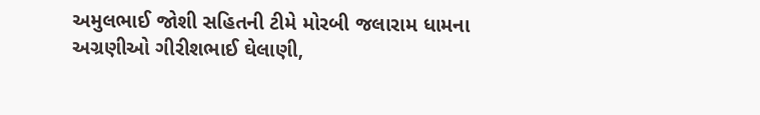અમુલભાઈ જોશી સહિતની ટીમે મોરબી જલારામ ધામના અગ્રણીઓ ગીરીશભાઈ ઘેલાણી,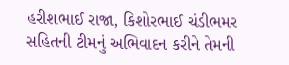હરીશભાઈ રાજા, કિશોરભાઈ ચંડીભમર સહિતની ટીમનું અભિવાદન કરીને તેમની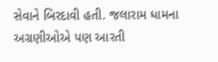સેવાને બિરદાવી હતી. જલારામ ધામના અગ્રણીઓએ પણ આરતી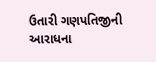ઉતારી ગણપતિજીની આરાધના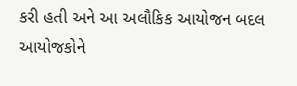કરી હતી અને આ અલૌકિક આયોજન બદલ આયોજકોને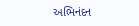અભિનંદન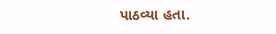પાઠવ્યા હતા.